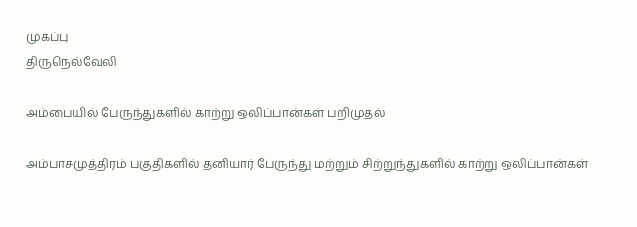முகப்பு
திருநெல்வேலி

அம்பையில் பேருந்துகளில் காற்று ஒலிப்பான்கள் பறிமுதல்

அம்பாசமுத்திரம் பகுதிகளில் தனியார் பேருந்து மற்றும் சிற்றுந்துகளில் காற்று ஒலிப்பான்கள்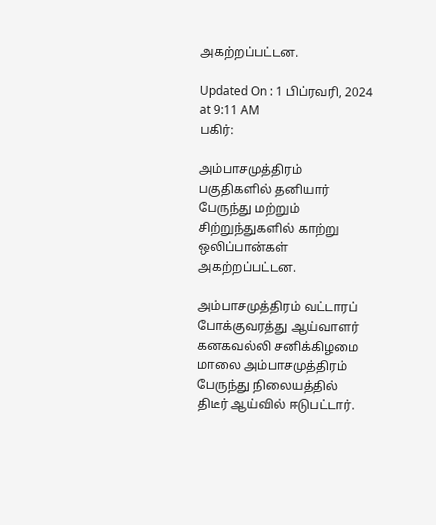அகற்றப்பட்டன.

Updated On : 1 பிப்ரவரி, 2024 at 9:11 AM
பகிர்:

அம்பாசமுத்திரம் பகுதிகளில் தனியார் பேருந்து மற்றும் சிற்றுந்துகளில் காற்று ஒலிப்பான்கள் அகற்றப்பட்டன.

அம்பாசமுத்திரம் வட்டாரப் போக்குவரத்து ஆய்வாளர் கனகவல்லி சனிக்கிழமை மாலை அம்பாசமுத்திரம் பேருந்து நிலையத்தில் திடீர் ஆய்வில் ஈடுபட்டார்.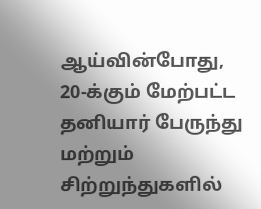ஆய்வின்போது, 20-க்கும் மேற்பட்ட தனியார் பேருந்து மற்றும் சிற்றுந்துகளில்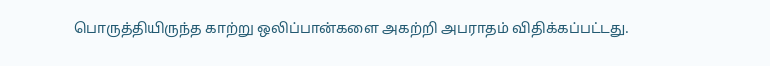பொருத்தியிருந்த காற்று ஒலிப்பான்களை அகற்றி அபராதம் விதிக்கப்பட்டது.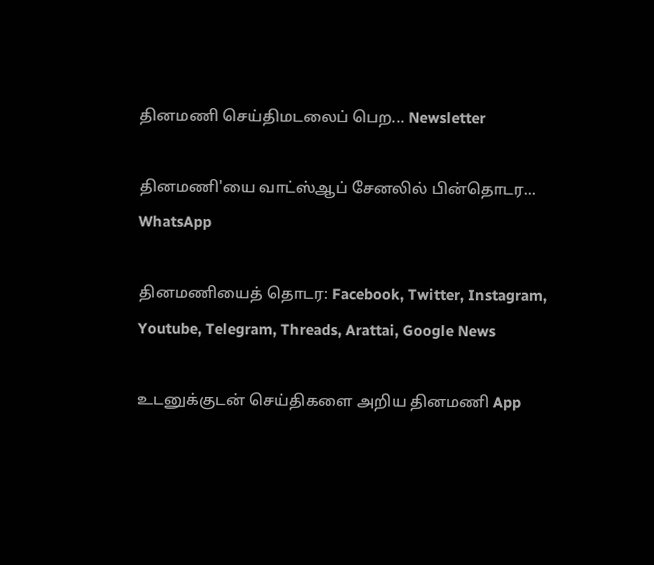தினமணி செய்திமடலைப் பெற... Newsletter

தினமணி'யை வாட்ஸ்ஆப் சேனலில் பின்தொடர... WhatsApp

தினமணியைத் தொடர: Facebook, Twitter, Instagram, Youtube, Telegram, Threads, Arattai, Google News

உடனுக்குடன் செய்திகளை அறிய தினமணி App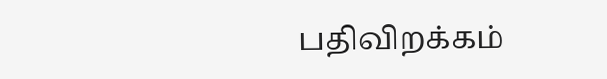பதிவிறக்கம்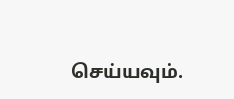செய்யவும்.